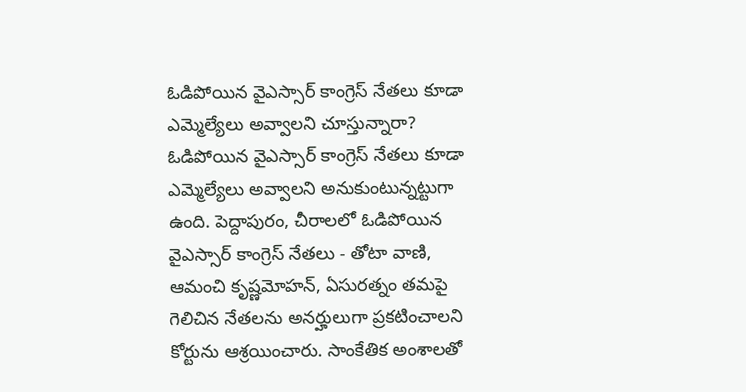ఓడిపోయిన వైఎస్సార్ కాంగ్రెస్ నేతలు కూడా ఎమ్మెల్యేలు అవ్వాలని చూస్తున్నారా?
ఓడిపోయిన వైఎస్సార్ కాంగ్రెస్ నేతలు కూడా ఎమ్మెల్యేలు అవ్వాలని అనుకుంటున్నట్టుగా ఉంది. పెద్దాపురం, చీరాలలో ఓడిపోయిన వైఎస్సార్ కాంగ్రెస్ నేతలు - తోటా వాణి, ఆమంచి కృష్ణమోహన్, ఏసురత్నం తమపై గెలిచిన నేతలను అనర్హులుగా ప్రకటించాలని కోర్టును ఆశ్రయించారు. సాంకేతిక అంశాలతో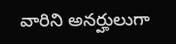వారిని అనర్హులుగా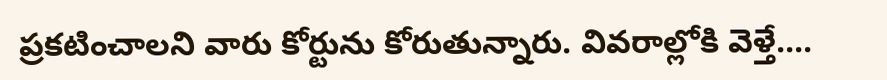ప్రకటించాలని వారు కోర్టును కోరుతున్నారు. వివరాల్లోకి వెళ్తే....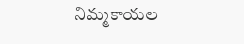నిమ్మకాయల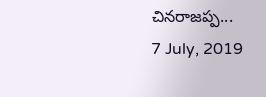చినరాజప్ప...
7 July, 2019